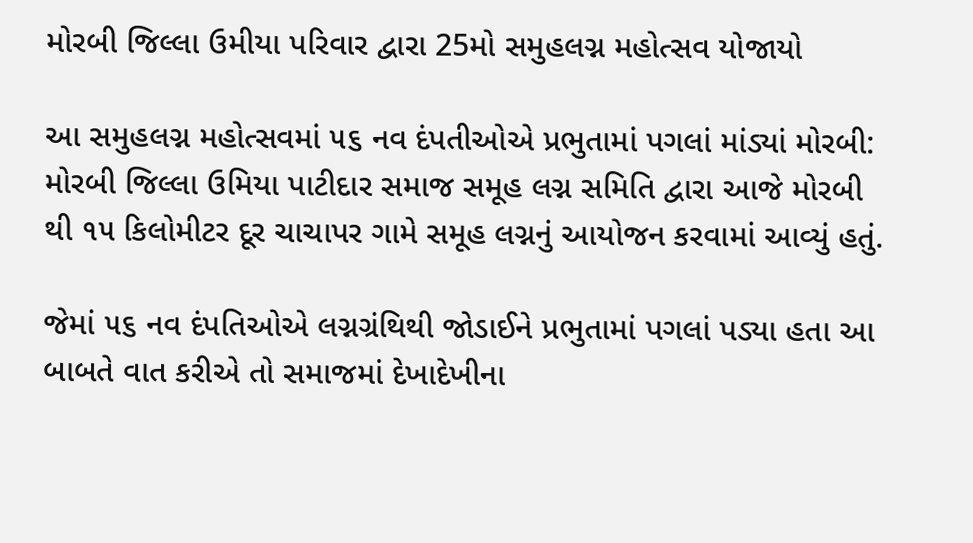મોરબી જિલ્લા ઉમીયા પરિવાર દ્વારા 25મો સમુહલગ્ન મહોત્સવ યોજાયો

આ સમુહલગ્ન મહોત્સવમાં ૫૬ નવ દંપતીઓએ પ્રભુતામાં પગલાં માંડ્યાં મોરબી: મોરબી જિલ્લા ઉમિયા પાટીદાર સમાજ સમૂહ લગ્ન સમિતિ દ્વારા આજે મોરબી થી ૧૫ કિલોમીટર દૂર ચાચાપર ગામે સમૂહ લગ્નનું આયોજન કરવામાં આવ્યું હતું.

જેમાં ૫૬ નવ દંપતિઓએ લગ્નગ્રંથિથી જોડાઈને પ્રભુતામાં પગલાં પડ્યા હતા આ બાબતે વાત કરીએ તો સમાજમાં દેખાદેખીના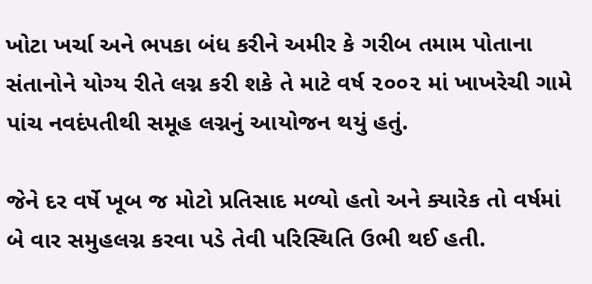ખોટા ખર્ચા અને ભપકા બંધ કરીને અમીર કે ગરીબ તમામ પોતાના સંતાનોને યોગ્ય રીતે લગ્ન કરી શકે તે માટે વર્ષ ૨૦૦૨ માં ખાખરેચી ગામે પાંચ નવદંપતીથી સમૂહ લગ્નનું આયોજન થયું હતું.

જેને દર વર્ષે ખૂબ જ મોટો પ્રતિસાદ મળ્યો હતો અને ક્યારેક તો વર્ષમાં બે વાર સમુહલગ્ન કરવા પડે તેવી પરિસ્થિતિ ઉભી થઈ હતી.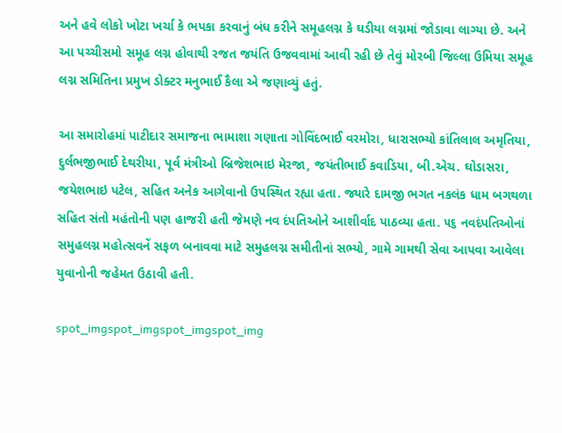અને હવે લોકો ખોટા ખર્ચા કે ભપકા કરવાનું બંધ કરીને સમૂહલગ્ન કે ઘડીયા લગ્નમાં જોડાવા લાગ્યા છે. અને આ પચ્ચીસમો સમૂહ લગ્ન હોવાથી રજત જયંતિ ઉજવવામાં આવી રહી છે તેવું મોરબી જિલ્લા ઉમિયા સમૂહ લગ્ન સમિતિના પ્રમુખ ડોક્ટર મનુભાઈ કૈલા એ જણાવ્યું હતું.

આ સમારોહમાં પાટીદાર સમાજના ભામાશા ગણાતા ગોવિંદભાઈ વરમોરા, ધારાસભ્યો કાંતિલાલ અમૃતિયા, દુર્લભજીભાઈ દેથરીયા, પૂર્વ મંત્રીઓ બ્રિજેશભાઇ મેરજા, જયંતીભાઈ કવાડિયા, બી.એચ. ઘોડાસરા, જયેશભાઇ પટેલ, સહિત અનેક આગેવાનો ઉપસ્થિત રહ્યા હતા. જ્યારે દામજી ભગત નકલંક ધામ બગથળા સહિત સંતો મહંતોની પણ હાજરી હતી જેમણે નવ દંપતિઓને આશીર્વાદ પાઠવ્યા હતા. ૫૬ નવદંપતિઓનાં સમુહલગ્ન મહોત્સવનેં સફળ બનાવવા માટે સમુહલગ્ન સમીતીનાં સભ્યો, ગામે ગામથી સેવા આપવા આવેલા યુવાનોની જહેમત ઉઠાવી હતી.

spot_imgspot_imgspot_imgspot_img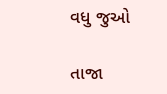વધુ જુઓ

તાજા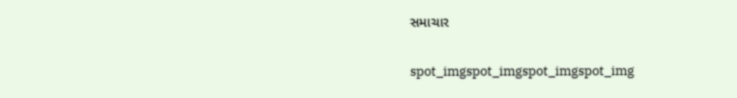સમાચાર

spot_imgspot_imgspot_imgspot_img